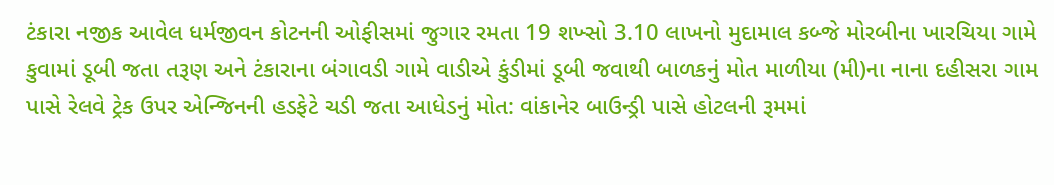ટંકારા નજીક આવેલ ધર્મજીવન કોટનની ઓફીસમાં જુગાર રમતા 19 શખ્સો 3.10 લાખનો મુદામાલ કબ્જે મોરબીના ખારચિયા ગામે કુવામાં ડૂબી જતા તરૂણ અને ટંકારાના બંગાવડી ગામે વાડીએ કુંડીમાં ડૂબી જવાથી બાળકનું મોત માળીયા (મી)ના નાના દહીસરા ગામ પાસે રેલવે ટ્રેક ઉપર એન્જિનની હડફેટે ચડી જતા આધેડનું મોત: વાંકાનેર બાઉન્ડ્રી પાસે હોટલની રૂમમાં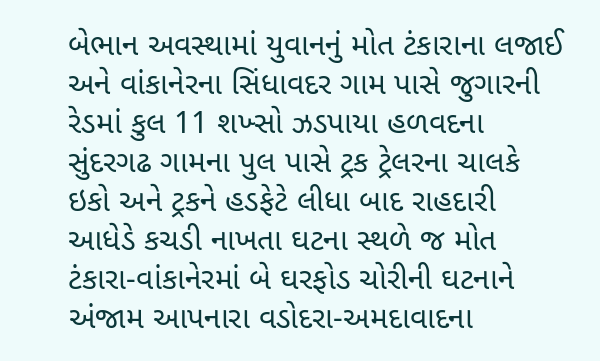બેભાન અવસ્થામાં યુવાનનું મોત ટંકારાના લજાઈ અને વાંકાનેરના સિંધાવદર ગામ પાસે જુગારની રેડમાં કુલ 11 શખ્સો ઝડપાયા હળવદના સુંદરગઢ ગામના પુલ પાસે ટ્રક ટ્રેલરના ચાલકે ઇકો અને ટ્રકને હડફેટે લીધા બાદ રાહદારી આધેડે કચડી નાખતા ઘટના સ્થળે જ મોત ટંકારા-વાંકાનેરમાં બે ઘરફોડ ચોરીની ઘટનાને અંજામ આપનારા વડોદરા-અમદાવાદના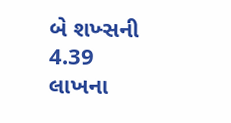બે શખ્સની 4.39 લાખના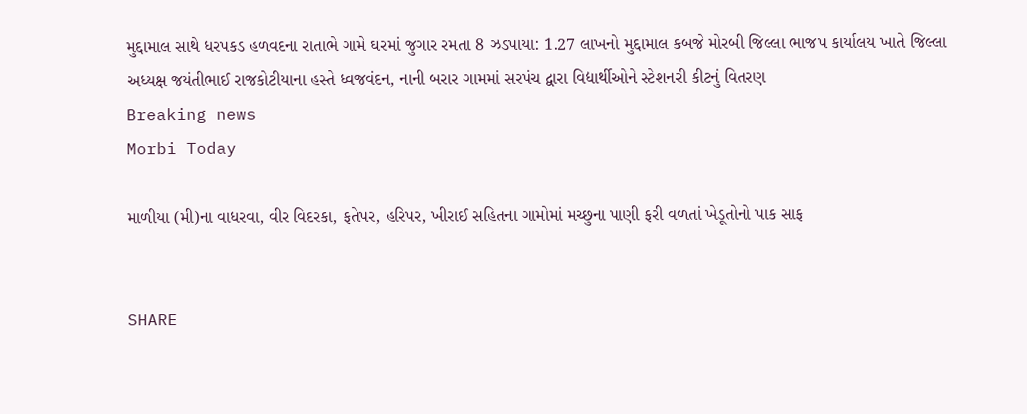મુદ્દામાલ સાથે ધરપકડ હળવદના રાતાભે ગામે ઘરમાં જુગાર રમતા 8 ઝડપાયા: 1.27 લાખનો મુદ્દામાલ કબજે મોરબી જિલ્લા ભાજપ કાર્યાલય ખાતે જિલ્લા અધ્યક્ષ જયંતીભાઈ રાજકોટીયાના હસ્તે ધ્વજવંદન, નાની બરાર ગામમાં સરપંચ દ્વારા વિદ્યાર્થીઓને સ્ટેશનરી કીટનું વિતરણ
Breaking news
Morbi Today

માળીયા (મી)ના વાધરવા, વીર વિદરકા, ફતેપર, હરિપર, ખીરાઈ સહિતના ગામોમાં મચ્છુના પાણી ફરી વળતાં ખેડૂતોનો પાક સાફ


SHARE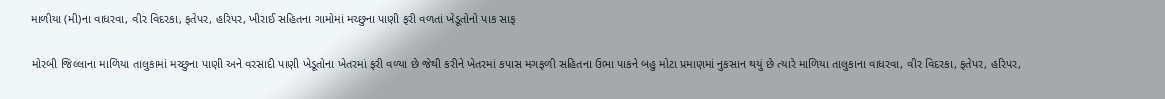માળીયા (મી)ના વાધરવા, વીર વિદરકા, ફતેપર, હરિપર, ખીરાઈ સહિતના ગામોમાં મચ્છુના પાણી ફરી વળતાં ખેડૂતોનો પાક સાફ

મોરબી જિલ્લાના માળિયા તાલુકામાં મચ્છુના પાણી અને વરસાદી પાણી ખેડૂતોના ખેતરમાં ફરી વળ્યા છે જેથી કરીને ખેતરમાં કપાસ મગફળી સહિતના ઉભા પાકને બહુ મોટા પ્રમાણમાં નુકસાન થયું છે ત્યારે માળિયા તાલુકાના વાધરવા, વીર વિદરકા, ફતેપર, હરિપર,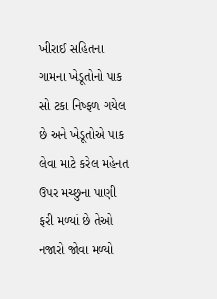ખીરાઈ સહિતના ગામના ખેડૂતોનો પાક સો ટકા નિષ્ફળ ગયેલ છે અને ખેડૂતોએ પાક લેવા માટે કરેલ મહેનત ઉપર મચ્છુના પાણી ફરી મળ્યાં છે તેઓ નજારો જોવા મળ્યો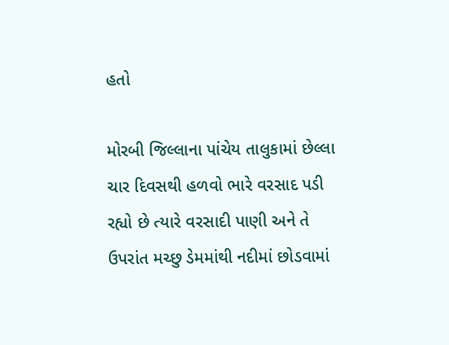હતો

મોરબી જિલ્લાના પાંચેય તાલુકામાં છેલ્લા ચાર દિવસથી હળવો ભારે વરસાદ પડી રહ્યો છે ત્યારે વરસાદી પાણી અને તે ઉપરાંત મચ્છુ ડેમમાંથી નદીમાં છોડવામાં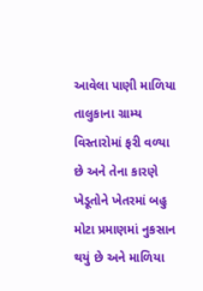આવેલા પાણી માળિયા તાલુકાના ગ્રામ્ય વિસ્તારોમાં ફરી વળ્યા છે અને તેના કારણે ખેડૂતોને ખેતરમાં બહુ મોટા પ્રમાણમાં નુકસાન થયું છે અને માળિયા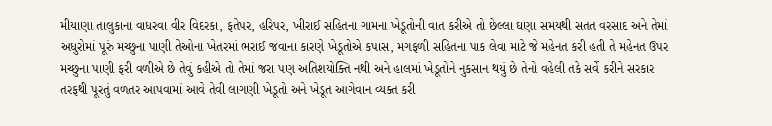મીયાણા તાલુકાના વાધરવા વીર વિદરકા, ફતેપર, હરિપર, ખીરાઈ સહિતના ગામના ખેડૂતોની વાત કરીએ તો છેલ્લા ઘણા સમયથી સતત વરસાદ અને તેમાં અધુરોમાં પૂરું મચ્છુના પાણી તેઓના ખેતરમાં ભરાઈ જવાના કારણે ખેડૂતોએ કપાસ, મગફળી સહિતના પાક લેવા માટે જે મહેનત કરી હતી તે મહેનત ઉપર મચ્છુના પાણી ફરી વળીએ છે તેવું કહીએ તો તેમાં જરા પણ અતિશયોક્તિ નથી અને હાલમાં ખેડૂતોને નુકસાન થયું છે તેનો વહેલી તકે સર્વે કરીને સરકાર તરફથી પૂરતું વળતર આપવામાં આવે તેવી લાગણી ખેડૂતો અને ખેડૂત આગેવાન વ્યક્ત કરી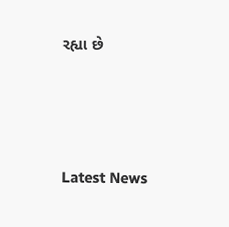રહ્યા છે






Latest News